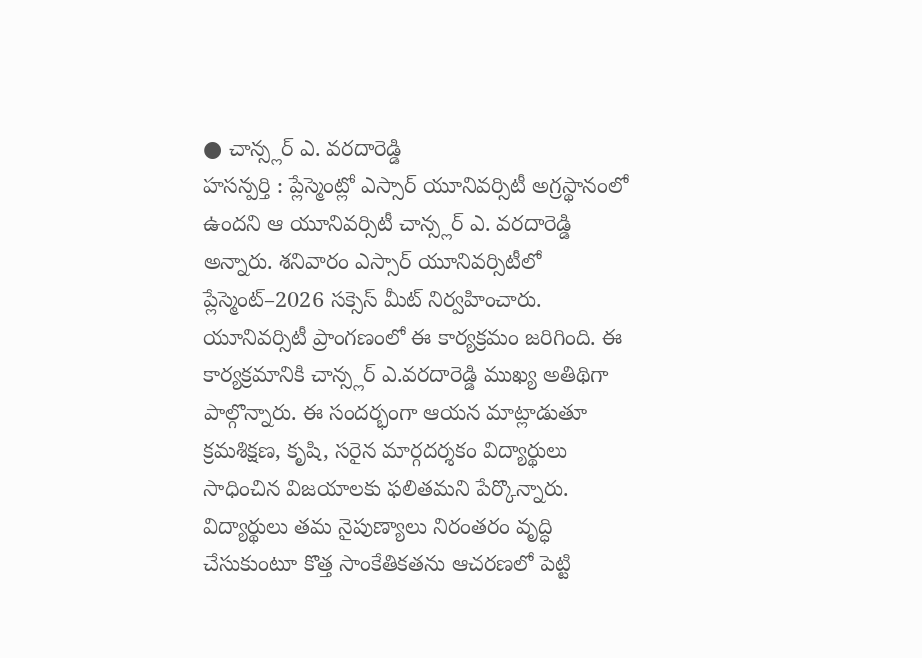● చాన్స్లర్ ఎ. వరదారెడ్డి
హసన్పర్తి : ప్లేస్మెంట్లో ఎస్సార్ యూనివర్సిటీ అగ్రస్థానంలో ఉందని ఆ యూనివర్సిటీ చాన్స్లర్ ఎ. వరదారెడ్డి అన్నారు. శనివారం ఎస్సార్ యూనివర్సిటీలో ప్లేస్మెంట్–2026 సక్సెస్ మీట్ నిర్వహించారు. యూనివర్సిటీ ప్రాంగణంలో ఈ కార్యక్రమం జరిగింది. ఈ కార్యక్రమానికి చాన్స్లర్ ఎ.వరదారెడ్డి ముఖ్య అతిథిగా పాల్గొన్నారు. ఈ సందర్భంగా ఆయన మాట్లాడుతూ క్రమశిక్షణ, కృషి, సరైన మార్గదర్శకం విద్యార్థులు సాధించిన విజయాలకు ఫలితమని పేర్కొన్నారు. విద్యార్థులు తమ నైపుణ్యాలు నిరంతరం వృద్ధి చేసుకుంటూ కొత్త సాంకేతికతను ఆచరణలో పెట్టి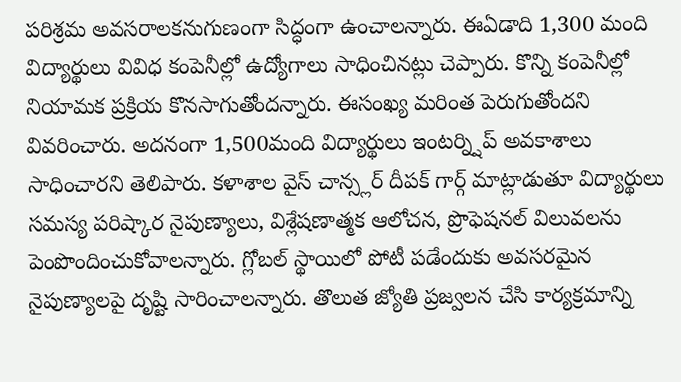పరిశ్రమ అవసరాలకనుగుణంగా సిద్ధంగా ఉంచాలన్నారు. ఈఏడాది 1,300 మంది విద్యార్థులు వివిధ కంపెనీల్లో ఉద్యోగాలు సాధించినట్లు చెప్పారు. కొన్ని కంపెనీల్లో నియామక ప్రక్రియ కొనసాగుతోందన్నారు. ఈసంఖ్య మరింత పెరుగుతోందని వివరించారు. అదనంగా 1,500మంది విద్యార్థులు ఇంటర్న్షిప్ అవకాశాలు సాధించారని తెలిపారు. కళాశాల వైస్ చాన్స్లర్ దీపక్ గార్గ్ మాట్లాడుతూ విద్యార్థులు సమస్య పరిష్కార నైపుణ్యాలు, విశ్లేషణాత్మక ఆలోచన, ప్రొఫెషనల్ విలువలను పెంపొందించుకోవాలన్నారు. గ్లోబల్ స్థాయిలో పోటీ పడేందుకు అవసరమైన నైపుణ్యాలపై దృష్టి సారించాలన్నారు. తొలుత జ్యోతి ప్రజ్వలన చేసి కార్యక్రమాన్ని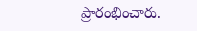ప్రారంభించారు.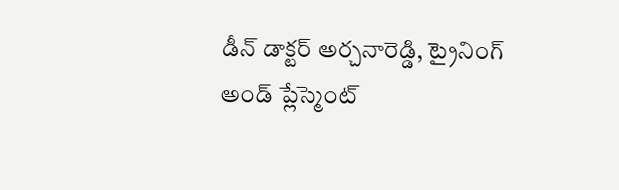డీన్ డాక్టర్ అర్చనారెడ్డి, ట్రైనింగ్ అండ్ ప్లేస్మెంట్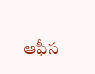ఆఫీస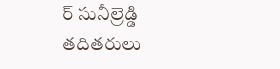ర్ సునీల్రెడ్డి తదితరులు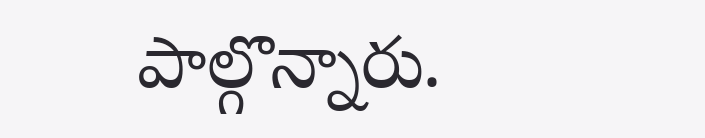పాల్గొన్నారు.